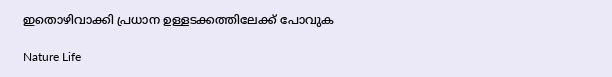ഇതൊഴിവാക്കി പ്രധാന ഉള്ളടക്കത്തിലേക്ക് പോവുക

Nature Life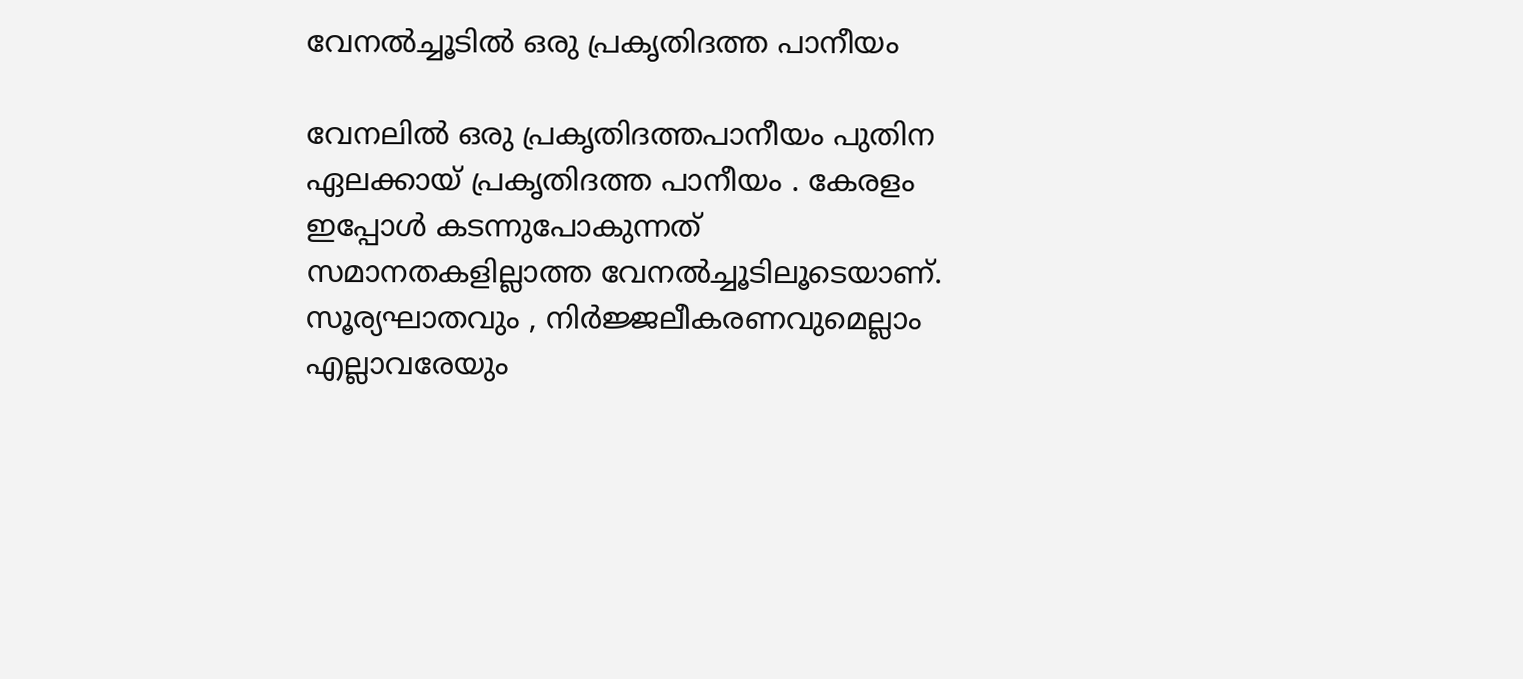വേനൽച്ചൂടിൽ ഒരു പ്രകൃതിദത്ത പാനീയം

വേനലിൽ ഒരു പ്രകൃതിദത്തപാനീയം പുതിന ഏലക്കായ് പ്രകൃതിദത്ത പാനീയം . കേരളം ഇപ്പോൾ കടന്നുപോകുന്നത് സമാനതകളില്ലാത്ത വേനൽച്ചൂടിലൂടെയാണ്. സൂര്യഘാതവും , നിർജ്ജലീകരണവുമെല്ലാം എല്ലാവരേയും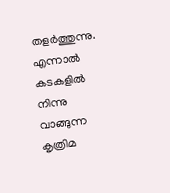തളർത്തുന്നു. എന്നാൽ കടകളിൽ നിന്നു വാങ്ങുന്ന കൃത്രിമ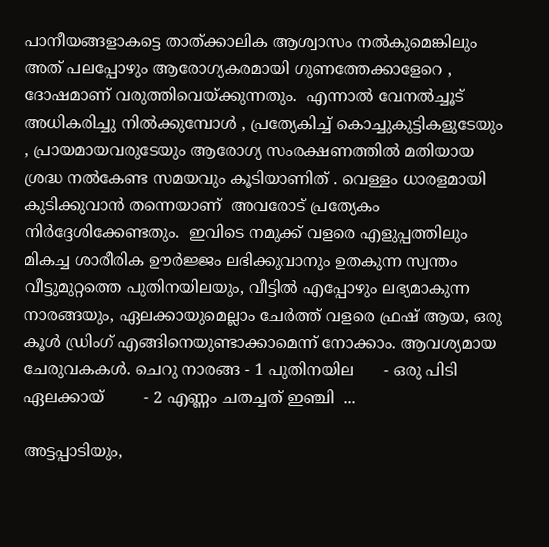പാനീയങ്ങളാകട്ടെ താത്ക്കാലിക ആശ്വാസം നൽകുമെങ്കിലും അത് പലപ്പോഴും ആരോഗ്യകരമായി ഗുണത്തേക്കാളേറെ , ദോഷമാണ് വരുത്തിവെയ്ക്കുന്നതും.  എന്നാൽ വേനൽച്ചൂട് അധികരിച്ചു നിൽക്കുമ്പോൾ , പ്രത്യേകിച്ച് കൊച്ചുകുട്ടികളുടേയും , പ്രായമായവരുടേയും ആരോഗ്യ സംരക്ഷണത്തിൽ മതിയായ  ശ്രദ്ധ നൽകേണ്ട സമയവും കൂടിയാണിത് . വെള്ളം ധാരളമായി കുടിക്കുവാൻ തന്നെയാണ്  അവരോട് പ്രത്യേകം നിർദ്ദേശിക്കേണ്ടതും.  ഇവിടെ നമുക്ക് വളരെ എളുപ്പത്തിലും മികച്ച ശാരീരിക ഊർജ്ജം ലഭിക്കുവാനും ഉതകുന്ന സ്വന്തം വീട്ടുമുറ്റത്തെ പുതിനയിലയും, വീട്ടിൽ എപ്പോഴും ലഭ്യമാകുന്ന നാരങ്ങയും, ഏലക്കായുമെല്ലാം ചേർത്ത് വളരെ ഫ്രഷ് ആയ, ഒരു കൂൾ ഡ്രിംഗ് എങ്ങിനെയുണ്ടാക്കാമെന്ന് നോക്കാം. ആവശ്യമായ ചേരുവകകൾ. ചെറു നാരങ്ങ - 1 പുതിനയില      - ഒരു പിടി ഏലക്കായ്        - 2 എണ്ണം ചതച്ചത് ഇഞ്ചി  ...

അട്ടപ്പാടിയും,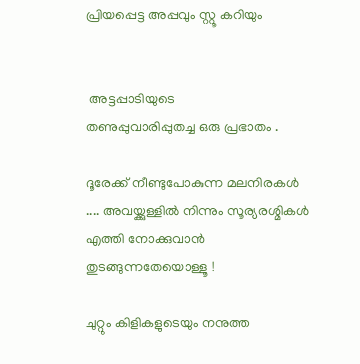പ്രിയപ്പെട്ട അപ്പവും സ്റ്റൂ കറിയും


 അട്ടപ്പാടിയുടെ
തണുപ്പുവാരിപ്പുതച്ച ഒരു പ്രഭാതം .

ദൂരേക്ക് നീണ്ടുപോകുന്ന മലനിരകൾ .... അവയ്ക്കുള്ളിൽ നിന്നും സൂര്യരശ്മികൾ എത്തി നോക്കുവാൻ തുടങ്ങുന്നതേയൊള്ളൂ !

ചുറ്റും കിളികളുടെയും നനുത്ത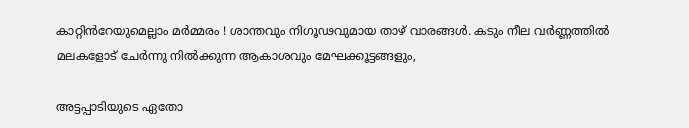കാറ്റിൻറേയുമെല്ലാം മർമ്മരം ! ശാന്തവും നിഗൂഢവുമായ താഴ് വാരങ്ങൾ. കടും നീല വർണ്ണത്തിൽ മലകളോട് ചേർന്നു നിൽക്കുന്ന ആകാശവും മേഘക്കൂട്ടങ്ങളും,

അട്ടപ്പാടിയുടെ ഏതോ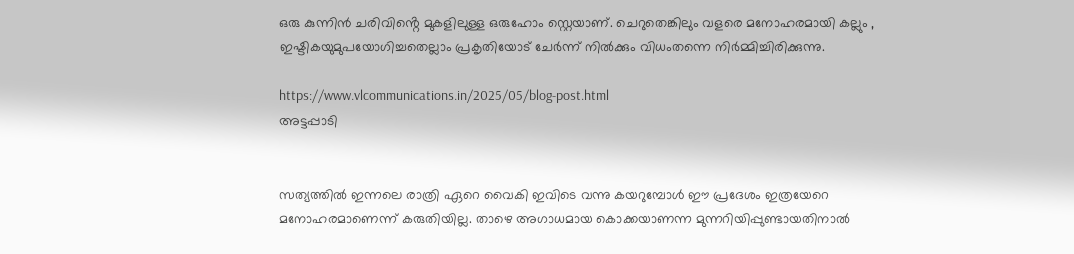ഒരു കുന്നിൻ ചരിവിൻ്റെ മുകളിലുള്ള ഒരുഹോം സ്റ്റെയാണ്. ചെറുതെങ്കിലും വളരെ മനോഹരമായി കല്ലും , ഇഷ്ടികയുമുപയോഗിച്ചതെല്ലാം പ്രകൃതിയോട് ചേർന്ന് നിൽക്കും വിധംതന്നെ നിർമ്മിച്ചിരിക്കുന്നു.

https://www.vlcommunications.in/2025/05/blog-post.html
അട്ടപ്പാടി


സത്യത്തിൽ ഇന്നലെ രാത്രി ഏറെ വൈകി ഇവിടെ വന്നു കയറുമ്പോൾ ഈ പ്രദേശം ഇത്രയേറെ മനോഹരമാണെന്ന് കരുതിയില്ല. താഴെ അഗാധമായ കൊക്കയാണന്ന മുന്നറിയിപ്പുണ്ടായതിനാൽ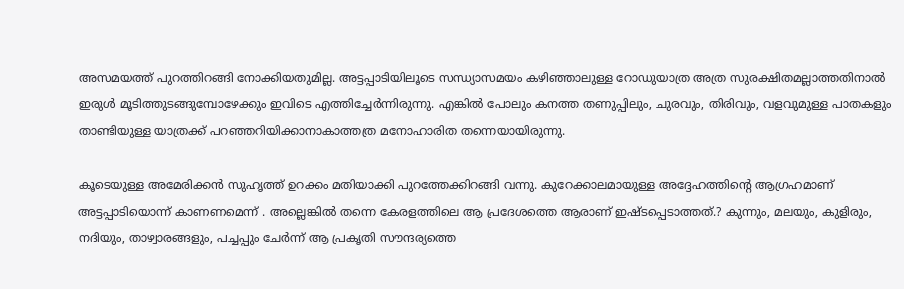അസമയത്ത് പുറത്തിറങ്ങി നോക്കിയതുമില്ല. അട്ടപ്പാടിയിലൂടെ സന്ധ്യാസമയം കഴിഞ്ഞാലുള്ള റോഡുയാത്ര അത്ര സുരക്ഷിതമല്ലാത്തതിനാൽ ഇരുൾ മൂടിത്തുടങ്ങുമ്പോഴേക്കും ഇവിടെ എത്തിച്ചേർന്നിരുന്നു. എങ്കിൽ പോലും കനത്ത തണുപ്പിലും, ചുരവും, തിരിവും, വളവുമുള്ള പാതകളും താണ്ടിയുള്ള യാത്രക്ക് പറഞ്ഞറിയിക്കാനാകാത്തത്ര മനോഹാരിത തന്നെയായിരുന്നു.

കൂടെയുള്ള അമേരിക്കൻ സുഹൃത്ത് ഉറക്കം മതിയാക്കി പുറത്തേക്കിറങ്ങി വന്നു. കുറേക്കാലമായുള്ള അദ്ദേഹത്തിൻ്റെ ആഗ്രഹമാണ് അട്ടപ്പാടിയൊന്ന് കാണണമെന്ന് . അല്ലെങ്കിൽ തന്നെ കേരളത്തിലെ ആ പ്രദേശത്തെ ആരാണ് ഇഷ്ടപ്പെടാത്തത്.? കുന്നും, മലയും, കുളിരും, നദിയും, താഴ്വാരങ്ങളും, പച്ചപ്പും ചേർന്ന് ആ പ്രകൃതി സൗന്ദര്യത്തെ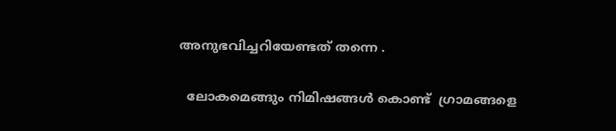അനുഭവിച്ചറിയേണ്ടത് തന്നെ .

  ലോകമെങ്ങും നിമിഷങ്ങൾ കൊണ്ട്  ഗ്രാമങ്ങളെ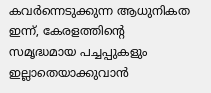കവർന്നെടുക്കുന്ന ആധുനികത ഇന്ന്, കേരളത്തിൻ്റെ സമൃദ്ധമായ പച്ചപ്പുകളും ഇല്ലാതെയാക്കുവാൻ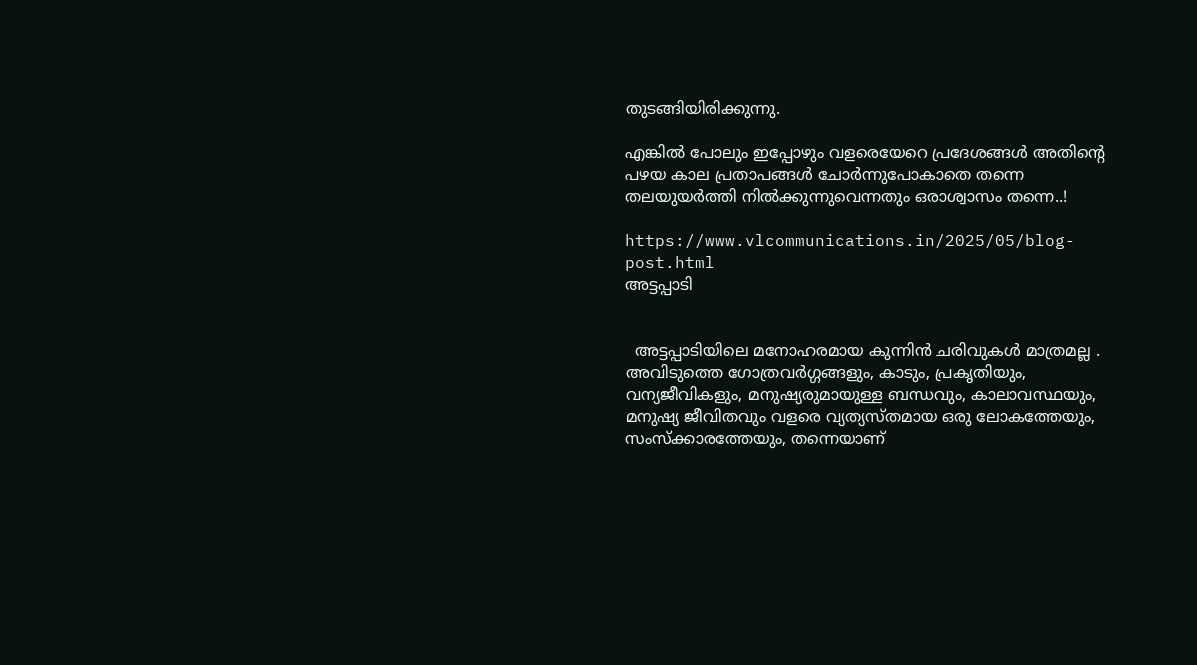തുടങ്ങിയിരിക്കുന്നു.

എങ്കിൽ പോലും ഇപ്പോഴും വളരെയേറെ പ്രദേശങ്ങൾ അതിൻ്റെ പഴയ കാല പ്രതാപങ്ങൾ ചോർന്നുപോകാതെ തന്നെ തലയുയർത്തി നിൽക്കുന്നുവെന്നതും ഒരാശ്വാസം തന്നെ..!

https://www.vlcommunications.in/2025/05/blog-post.html
അട്ടപ്പാടി


  അട്ടപ്പാടിയിലെ മനോഹരമായ കുന്നിൻ ചരിവുകൾ മാത്രമല്ല . അവിടുത്തെ ഗോത്രവർഗ്ഗങ്ങളും, കാടും, പ്രകൃതിയും, വന്യജീവികളും, മനുഷ്യരുമായുള്ള ബന്ധവും, കാലാവസ്ഥയും, മനുഷ്യ ജീവിതവും വളരെ വ്യത്യസ്തമായ ഒരു ലോകത്തേയും, സംസ്ക്കാരത്തേയും, തന്നെയാണ്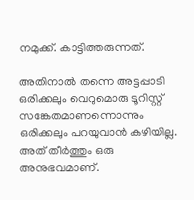നമുക്ക്. കാട്ടിത്തരുന്നത്.

അതിനാൽ തന്നെ അട്ടപ്പാടി ഒരിക്കലും വെറുമൊരു ടൂറിസ്റ്റ് സങ്കേതമാണന്നൊന്നും ഒരിക്കലും പറയുവാൻ കഴിയില്ല. അത് തീർത്തും ഒരു അനുഭവമാണ്.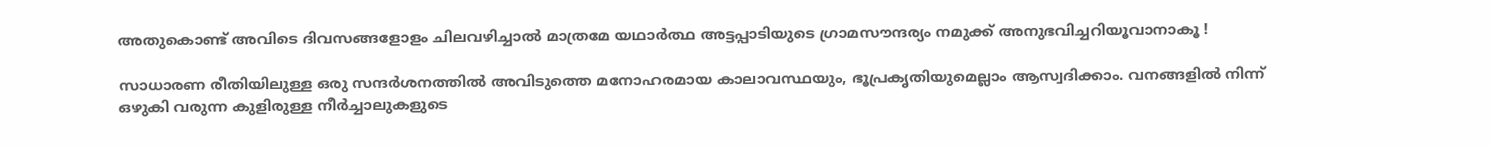അതുകൊണ്ട് അവിടെ ദിവസങ്ങളോളം ചിലവഴിച്ചാൽ മാത്രമേ യഥാർത്ഥ അട്ടപ്പാടിയുടെ ഗ്രാമസൗന്ദര്യം നമുക്ക് അനുഭവിച്ചറിയൂവാനാകൂ !

സാധാരണ രീതിയിലുള്ള ഒരു സന്ദർശനത്തിൽ അവിടുത്തെ മനോഹരമായ കാലാവസ്ഥയും, ഭൂപ്രകൃതിയുമെല്ലാം ആസ്വദിക്കാം. വനങ്ങളിൽ നിന്ന് ഒഴുകി വരുന്ന കുളിരുള്ള നീർച്ചാലുകളുടെ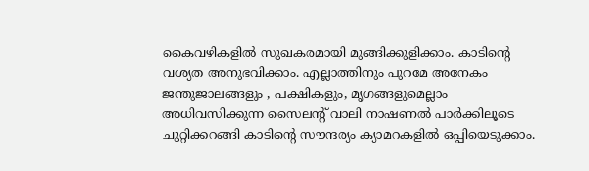കൈവഴികളിൽ സുഖകരമായി മുങ്ങിക്കുളിക്കാം. കാടിൻ്റെ വശ്യത അനുഭവിക്കാം. എല്ലാത്തിനും പുറമേ അനേകം ജന്തുജാലങ്ങളും , പക്ഷികളും, മൃഗങ്ങളുമെല്ലാം അധിവസിക്കുന്ന സൈലൻ്റ് വാലി നാഷണൽ പാർക്കിലൂടെ ചുറ്റിക്കറങ്ങി കാടിൻ്റെ സൗന്ദര്യം ക്യാമറകളിൽ ഒപ്പിയെടുക്കാം.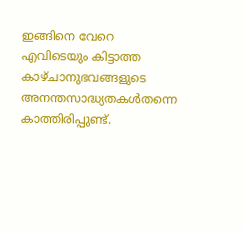ഇങ്ങിനെ വേറെ എവിടെയും കിട്ടാത്ത കാഴ്ചാനുഭവങ്ങളുടെ അനന്തസാദ്ധ്യതകൾതന്നെ കാത്തിരിപ്പുണ്ട്.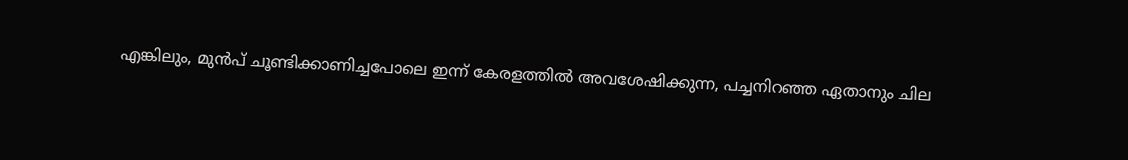എങ്കിലും, മുൻപ് ചൂണ്ടിക്കാണിച്ചപോലെ ഇന്ന് കേരളത്തിൽ അവശേഷിക്കുന്ന, പച്ചനിറഞ്ഞ ഏതാനും ചില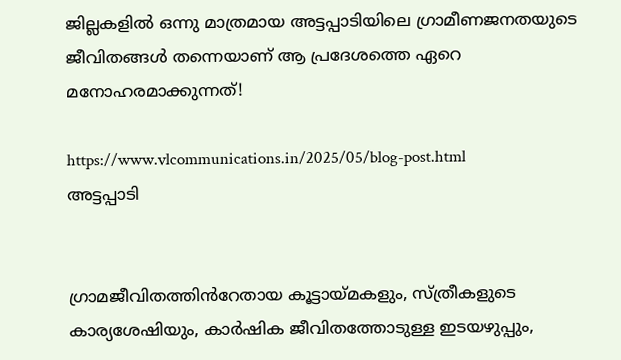ജില്ലകളിൽ ഒന്നു മാത്രമായ അട്ടപ്പാടിയിലെ ഗ്രാമീണജനതയുടെ ജീവിതങ്ങൾ തന്നെയാണ് ആ പ്രദേശത്തെ ഏറെ മനോഹരമാക്കുന്നത്!

https://www.vlcommunications.in/2025/05/blog-post.html
അട്ടപ്പാടി


ഗ്രാമജീവിതത്തിൻറേതായ കൂട്ടായ്മകളും, സ്ത്രീകളുടെ കാര്യശേഷിയും, കാർഷിക ജീവിതത്തോടുള്ള ഇടയഴുപ്പും,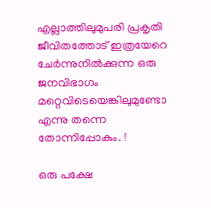എല്ലാത്തിലുമുപരി പ്രകൃതി ജീവിതത്തോട് ഇത്രയേറെ ചേർന്നുനിൽക്കുന്ന ഒരു ജനവിഭാഗം മറ്റെവിടെയെങ്കിലുമുണ്ടോ എന്നു തന്നെ തോന്നിപ്പോകും. !

ഒരു പക്ഷേ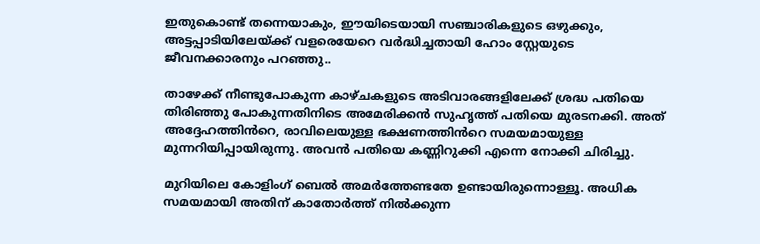ഇതുകൊണ്ട് തന്നെയാകും, ഈയിടെയായി സഞ്ചാരികളുടെ ഒഴുക്കും, അട്ടപ്പാടിയിലേയ്ക്ക് വളരെയേറെ വർദ്ധിച്ചതായി ഹോം സ്റ്റേയുടെ ജീവനക്കാരനും പറഞ്ഞു..

താഴേക്ക് നീണ്ടുപോകുന്ന കാഴ്ചകളുടെ അടിവാരങ്ങളിലേക്ക് ശ്രദ്ധ പതിയെ തിരിഞ്ഞു പോകുന്നതിനിടെ അമേരിക്കൻ സുഹൃത്ത് പതിയെ മുരടനക്കി. അത് അദ്ദേഹത്തിൻറെ, രാവിലെയുള്ള ഭക്ഷണത്തിൻറെ സമയമായുള്ള മുന്നറിയിപ്പായിരുന്നു. അവൻ പതിയെ കണ്ണിറുക്കി എന്നെ നോക്കി ചിരിച്ചു.

മുറിയിലെ കോളിംഗ് ബെൽ അമർത്തേണ്ടതേ ഉണ്ടായിരുന്നൊള്ളൂ. അധിക സമയമായി അതിന് കാതോർത്ത് നിൽക്കുന്ന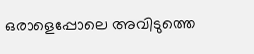ഒരാളെപ്പോലെ അവിടുത്തെ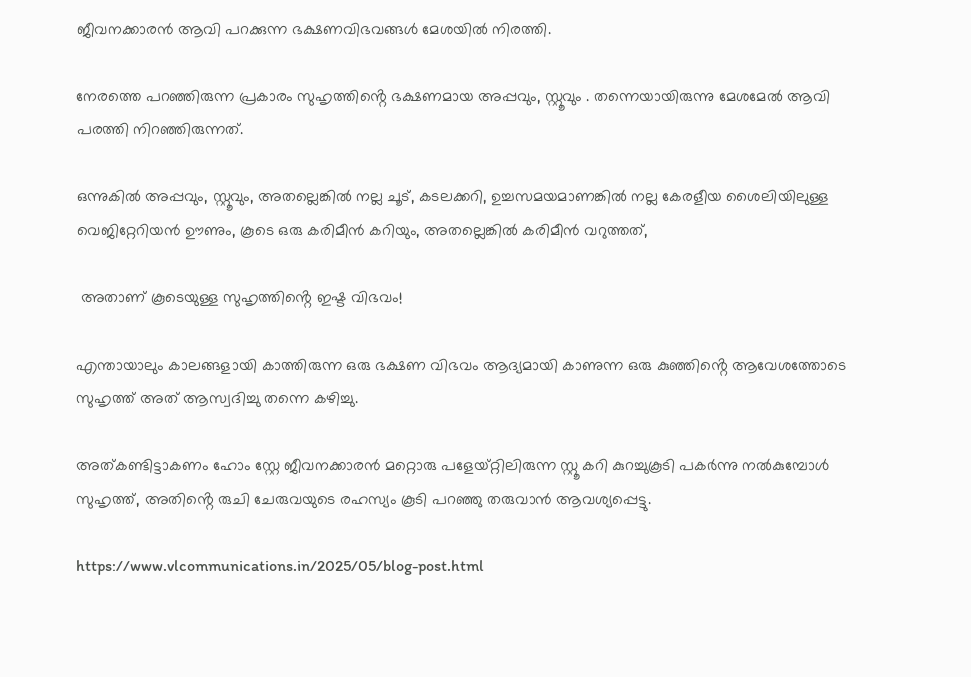ജീവനക്കാരൻ ആവി പറക്കുന്ന ഭക്ഷണവിഭവങ്ങൾ മേശയിൽ നിരത്തി.

നേരത്തെ പറഞ്ഞിരുന്ന പ്രകാരം സുഹൃത്തിൻ്റെ ഭക്ഷണമായ അപ്പവും, സ്റ്റൂവും . തന്നെയായിരുന്നു മേശമേൽ ആവി പരത്തി നിറഞ്ഞിരുന്നത്.

ഒന്നുകിൽ അപ്പവും, സ്റ്റൂവും, അതല്ലെങ്കിൽ നല്ല ചൂട്, കടലക്കറി, ഉച്ചസമയമാണങ്കിൽ നല്ല കേരളീയ ശൈലിയിലുള്ള വെജിറ്റേറിയൻ ഊണും, കൂടെ ഒരു കരിമീൻ കറിയും, അതല്ലെങ്കിൽ കരിമീൻ വറുത്തത്,

 അതാണ് കൂടെയുള്ള സുഹൃത്തിൻ്റെ ഇഷ്ട വിഭവം!

എന്തായാലും കാലങ്ങളായി കാത്തിരുന്ന ഒരു ഭക്ഷണ വിഭവം ആദ്യമായി കാണുന്ന ഒരു കുഞ്ഞിൻ്റെ ആവേശത്തോടെ സുഹൃത്ത് അത് ആസ്വദിച്ചു തന്നെ കഴിച്ചു.

അത്കണ്ടിട്ടാകണം ഹോം സ്റ്റേ ജീവനക്കാരൻ മറ്റൊരു പളേയ്‌റ്റിലിരുന്ന സ്റ്റൂ കറി കുറച്ചുകൂടി പകർന്നു നൽകുമ്പോൾ സുഹൃത്ത്, അതിൻ്റെ രുചി ചേരുവയുടെ രഹസ്യം കൂടി പറഞ്ഞു തരുവാൻ ആവശ്യപ്പെട്ടു.

https://www.vlcommunications.in/2025/05/blog-post.html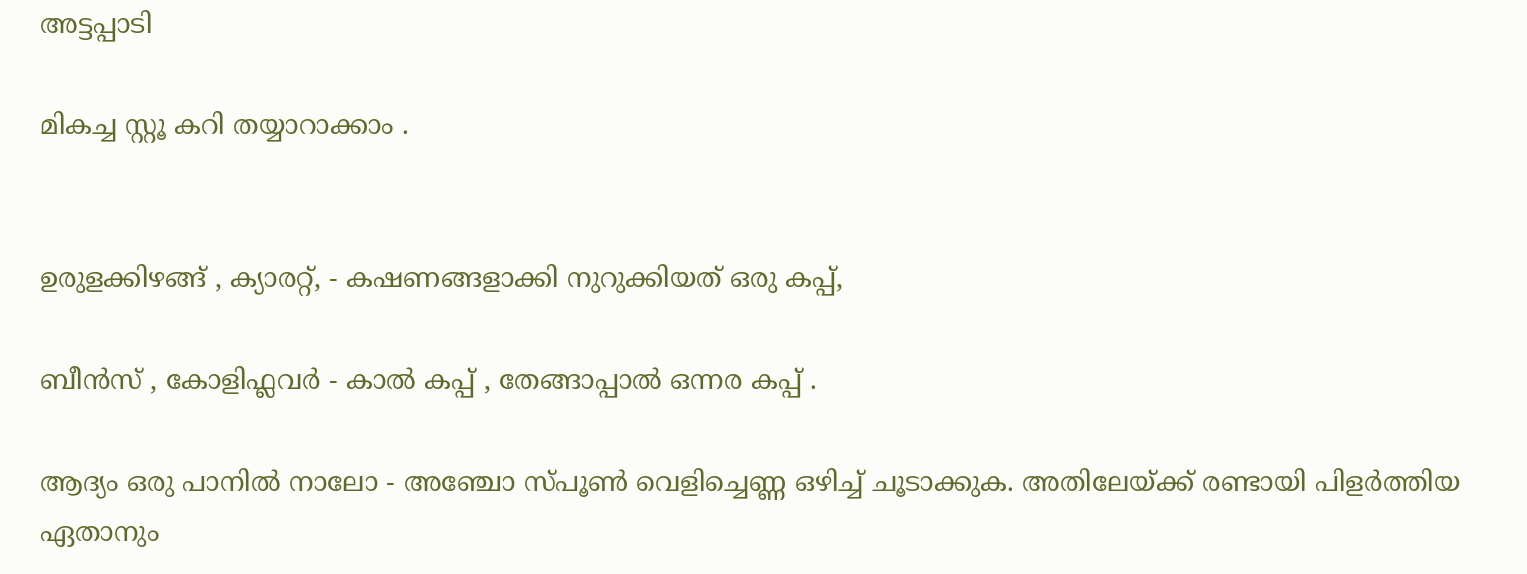അട്ടപ്പാടി

മികച്ച സ്റ്റൂ കറി തയ്യാറാക്കാം .


ഉരുളക്കിഴങ്ങ് , ക്യാരറ്റ്, - കഷണങ്ങളാക്കി നുറുക്കിയത് ഒരു കപ്പ്,

ബീൻസ് , കോളിഫ്ലവർ - കാൽ കപ്പ് , തേങ്ങാപ്പാൽ ഒന്നര കപ്പ് .

ആദ്യം ഒരു പാനിൽ നാലോ - അഞ്ചോ സ്പൂൺ വെളിച്ചെണ്ണ ഒഴിച്ച് ചൂടാക്കുക. അതിലേയ്ക്ക് രണ്ടായി പിളർത്തിയ ഏതാനും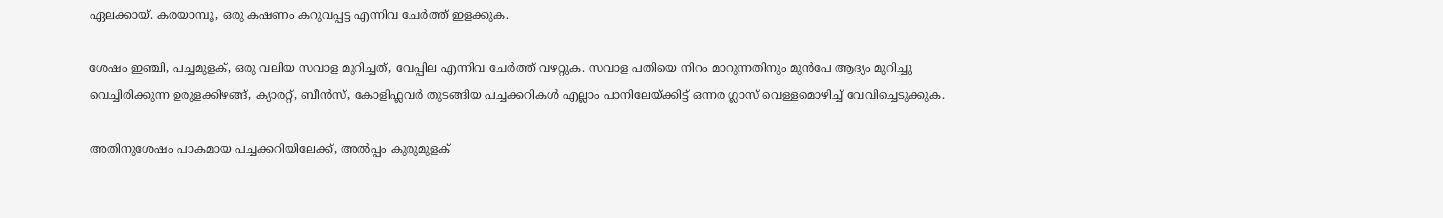ഏലക്കായ്. കരയാമ്പൂ, ഒരു കഷണം കറുവപ്പട്ട എന്നിവ ചേർത്ത് ഇളക്കുക.

ശേഷം ഇഞ്ചി, പച്ചമുളക്, ഒരു വലിയ സവാള മുറിച്ചത്, വേപ്പില എന്നിവ ചേർത്ത് വഴറ്റുക. സവാള പതിയെ നിറം മാറുന്നതിനും മുൻപേ ആദ്യം മുറിച്ചു വെച്ചിരിക്കുന്ന ഉരുളക്കിഴങ്ങ്, ക്യാരറ്റ്, ബീൻസ്, കോളിഫ്ലവർ തുടങ്ങിയ പച്ചക്കറികൾ എല്ലാം പാനിലേയ്ക്കിട്ട് ഒന്നര ഗ്ലാസ് വെള്ളമൊഴിച്ച് വേവിച്ചെടുക്കുക.

അതിനുശേഷം പാകമായ പച്ചക്കറിയിലേക്ക്, അൽപ്പം കുരുമുളക്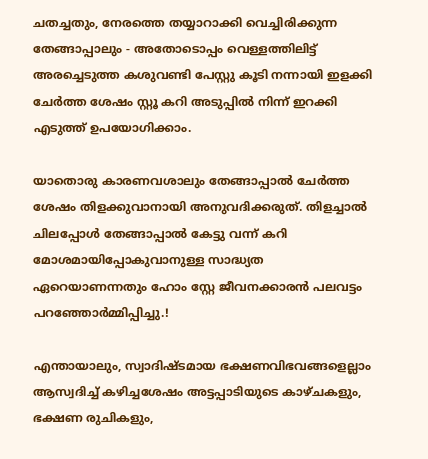ചതച്ചതും, നേരത്തെ തയ്യാറാക്കി വെച്ചിരിക്കുന്ന തേങ്ങാപ്പാലും - അതോടൊപ്പം വെള്ളത്തിലിട്ട് അരച്ചെടുത്ത കശുവണ്ടി പേസ്റ്റു കൂടി നന്നായി ഇളക്കി ചേർത്ത ശേഷം സ്റ്റൂ കറി അടുപ്പിൽ നിന്ന് ഇറക്കി എടുത്ത് ഉപയോഗിക്കാം.

യാതൊരു കാരണവശാലും തേങ്ങാപ്പാൽ ചേർത്ത ശേഷം തിളക്കുവാനായി അനുവദിക്കരുത്. തിളച്ചാൽ ചിലപ്പോൾ തേങ്ങാപ്പാൽ കേട്ടു വന്ന് കറി മോശമായിപ്പോകുവാനുള്ള സാദ്ധ്യത ഏറെയാണന്നതും ഹോം സ്റ്റേ ജീവനക്കാരൻ പലവട്ടം പറഞ്ഞോർമ്മിപ്പിച്ചു.!

എന്തായാലും, സ്വാദിഷ്ടമായ ഭക്ഷണവിഭവങ്ങളെല്ലാം ആസ്വദിച്ച് കഴിച്ചശേഷം അട്ടപ്പാടിയുടെ കാഴ്ചകളും, ഭക്ഷണ രുചികളും,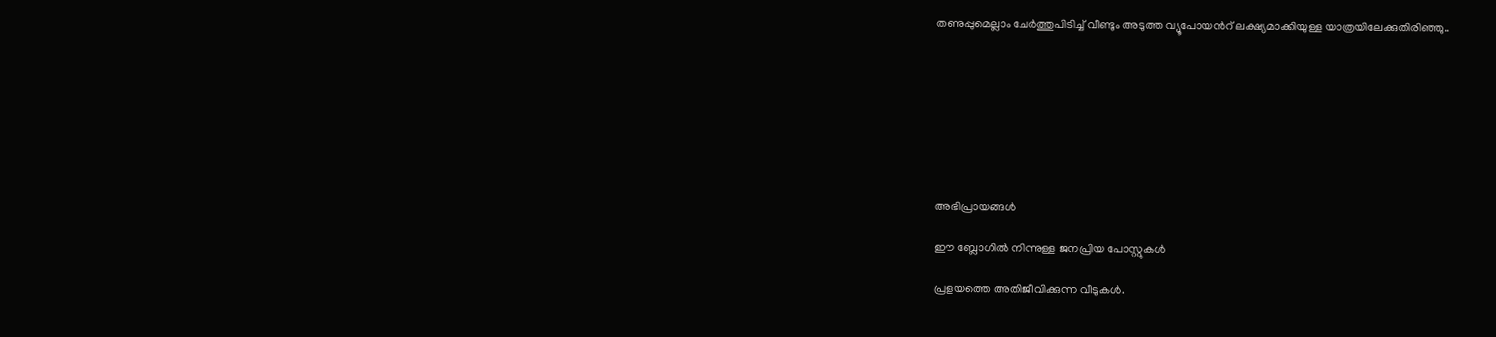തണുപ്പുമെല്ലാം ചേർത്തുപിടിച്ച് വീണ്ടും അടുത്ത വ്യൂപോയൻറ് ലക്ഷ്യമാക്കിയുള്ള യാത്രയിലേക്കുതിരിഞ്ഞു..








അഭിപ്രായങ്ങള്‍

ഈ ബ്ലോഗിൽ നിന്നുള്ള ജനപ്രിയ പോസ്റ്റുകള്‍‌

പ്രളയത്തെ അതിജീവിക്കുന്ന വീടുകൾ.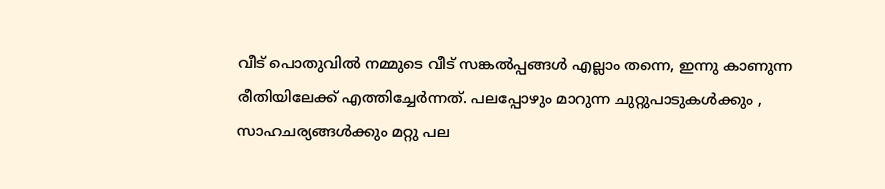വീട് പൊതുവിൽ നമ്മുടെ വീട് സങ്കൽപ്പങ്ങൾ എല്ലാം തന്നെ, ഇന്നു കാണുന്ന രീതിയിലേക്ക് എത്തിച്ചേർന്നത്. പലപ്പോഴും മാറുന്ന ചുറ്റുപാടുകൾക്കും , സാഹചര്യങ്ങൾക്കും മറ്റു പല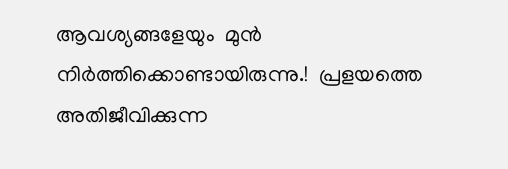ആവശ്യങ്ങളേയും  മുൻ നിർത്തിക്കൊണ്ടായിരുന്നു.!  പ്രളയത്തെ അതിജീവിക്കുന്ന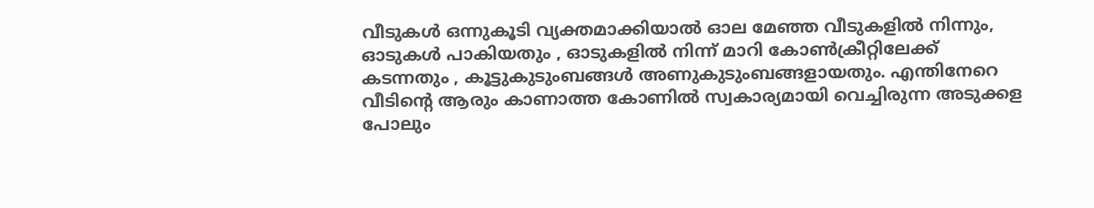വീടുകൾ ഒന്നുകൂടി വ്യക്തമാക്കിയാൽ ഓല മേഞ്ഞ വീടുകളിൽ നിന്നും, ഓടുകൾ പാകിയതും , ഓടുകളിൽ നിന്ന് മാറി കോൺക്രീറ്റിലേക്ക് കടന്നതും , കൂട്ടുകുടുംബങ്ങൾ അണുകുടുംബങ്ങളായതും. എന്തിനേറെ വീടിൻ്റെ ആരും കാണാത്ത കോണിൽ സ്വകാര്യമായി വെച്ചിരുന്ന അടുക്കള പോലും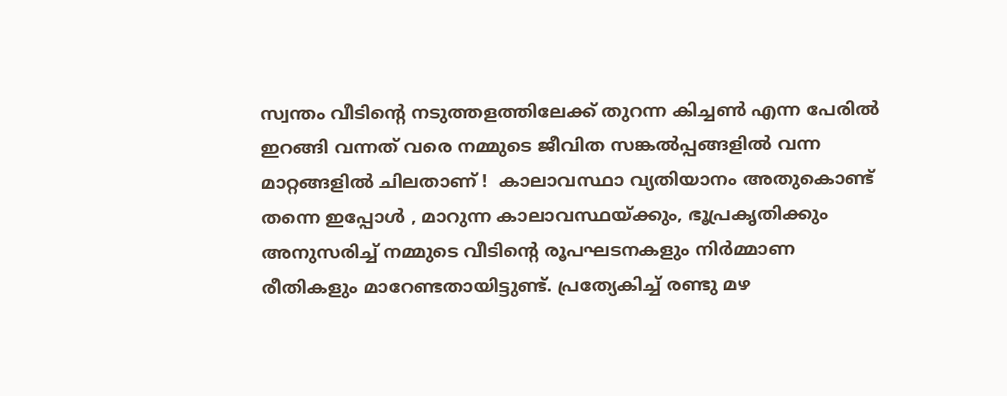സ്വന്തം വീടിൻ്റെ നടുത്തളത്തിലേക്ക് തുറന്ന കിച്ചൺ എന്ന പേരിൽ ഇറങ്ങി വന്നത് വരെ നമ്മുടെ ജീവിത സങ്കൽപ്പങ്ങളിൽ വന്ന മാറ്റങ്ങളിൽ ചിലതാണ് !  കാലാവസ്ഥാ വ്യതിയാനം അതുകൊണ്ട് തന്നെ ഇപ്പോൾ , മാറുന്ന കാലാവസ്ഥയ്ക്കും, ഭൂപ്രകൃതിക്കും അനുസരിച്ച് നമ്മുടെ വീടിൻ്റെ രൂപഘടനകളും നിർമ്മാണ രീതികളും മാറേണ്ടതായിട്ടുണ്ട്. പ്രത്യേകിച്ച് രണ്ടു മഴ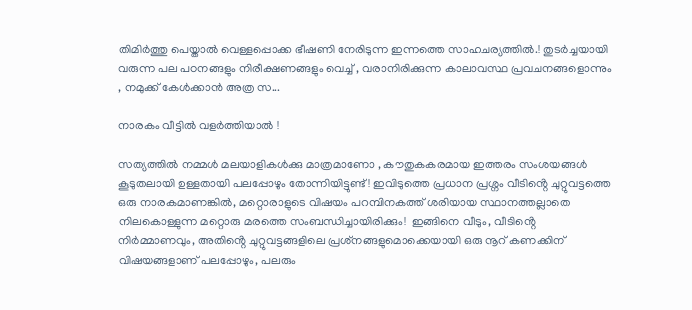തിമിർത്തു പെയ്താൽ വെള്ളപ്പൊക്ക ഭീഷണി നേരിടുന്ന ഇന്നത്തെ സാഹചര്യത്തിൽ.! തുടർച്ചയായി വരുന്ന പല പഠനങ്ങളും നിരീക്ഷണങ്ങളും വെച്ച് , വരാനിരിക്കുന്ന കാലാവസ്ഥ പ്രവചനങ്ങളൊന്നും , നമുക്ക് കേൾക്കാൻ അത്ര സ...

നാരകം വീട്ടിൽ വളർത്തിയാൽ !

സത്യത്തിൽ നമ്മൾ മലയാളികൾക്കു മാത്രമാണോ , കൗതുകകരമായ ഇത്തരം സംശയങ്ങൾ കൂടുതലായി ഉള്ളതായി പലപ്പോഴും തോന്നിയിട്ടുണ്ട് ! ഇവിടുത്തെ പ്രധാന പ്രശ്നം വീടിൻ്റെ ചുറ്റുവട്ടത്തെ ഒരു നാരകമാണങ്കിൽ, മറ്റൊരാളുടെ വിഷയം പറമ്പിനകത്ത് ശരിയായ സ്ഥാനത്തല്ലാതെ നിലകൊള്ളുന്ന മറ്റൊരു മരത്തെ സംബന്ധിച്ചായിരിക്കും!  ഇങ്ങിനെ വീടും, വീടിൻ്റെ നിർമ്മാണവും, അതിൻ്റെ ചുറ്റുവട്ടങ്ങളിലെ പ്രശ്‌നങ്ങളുമൊക്കെയായി ഒരു നൂറ് കണക്കിന് വിഷയങ്ങളാണ് പലപ്പോഴും, പലരും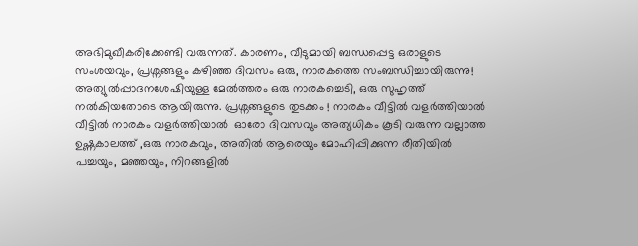അഭിമുഖീകരിക്കേണ്ടി വരുന്നത്. കാരണം, വീടുമായി ബന്ധപ്പെട്ട ഒരാളുടെ സംശയവും, പ്രശ്നങ്ങളും കഴിഞ്ഞ ദിവസം ഒരു, നാരകത്തെ സംബന്ധിച്ചായിരുന്നു! അത്യുൽപ്പാദനശേഷിയുള്ള മേൽത്തരം ഒരു നാരകച്ചെടി, ഒരു സുഹൃത്ത് നൽകിയതോടെ ആയിരുന്നു. പ്രശ്നങ്ങളുടെ തുടക്കം ! നാരകം വീട്ടിൽ വളർത്തിയാൽ വീട്ടിൽ നാരകം വളർത്തിയാൽ  ഓരോ ദിവസവും അത്യധികം കൂടി വരുന്ന വല്ലാത്ത ഉഷ്ണകാലത്ത് ,ഒരു നാരകവും, അതിൽ ആരെയും മോഹിപ്പിക്കുന്ന രീതിയിൽ പച്ചയും, മഞ്ഞയും, നിറങ്ങളിൽ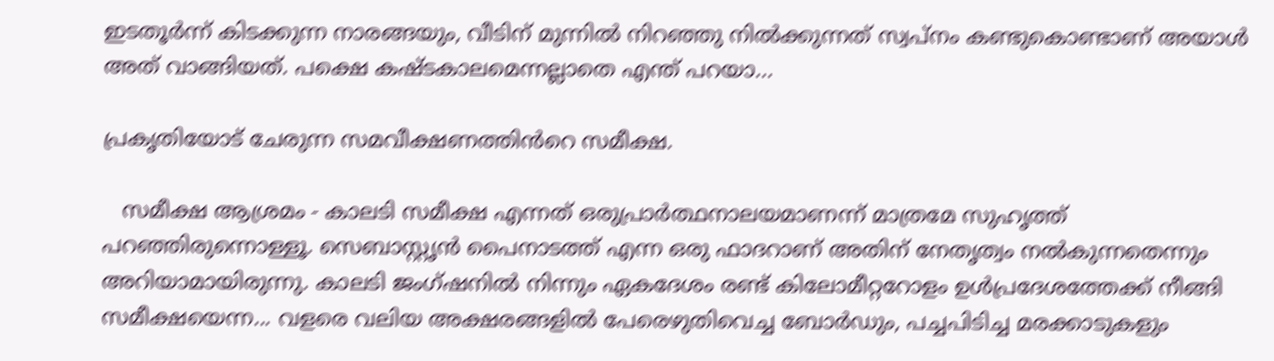ഇടതൂർന്ന് കിടക്കുന്ന നാരങ്ങയും, വീടിന് മുന്നിൽ നിറഞ്ഞു നിൽക്കുന്നത് സ്വപ്നം കണ്ടുകൊണ്ടാണ് അയാൾ അത് വാങ്ങിയത്. പക്ഷെ കഷ്ടകാലമെന്നല്ലാതെ എന്ത് പറയാ...

പ്രകൃതിയോട് ചേരുന്ന സമവീക്ഷണത്തിൻറെ സമീക്ഷ.

   സമീക്ഷ ആശ്രമം - കാലടി സമീക്ഷ എന്നത് ഒരുപ്രാർത്ഥനാലയമാണന്ന് മാത്രമേ സുഹൃത്ത് പറഞ്ഞിരുന്നൊള്ളൂ. സെബാസ്റ്റൃൻ പൈനാടത്ത് എന്ന ഒരു ഫാദറാണ് അതിന് നേതൃത്വം നൽകുന്നതെന്നും അറിയാമായിരുന്നു. കാലടി ജംഗ്ഷനിൽ നിന്നും ഏകദേശം രണ്ട് കിലോമീറ്ററോളം ഉൾപ്രദേശത്തേക്ക് നീങ്ങി സമീക്ഷയെന്ന... വളരെ വലിയ അക്ഷരങ്ങളിൽ പേരെഴുതിവെച്ച ബോർഡും, പച്ചപിടിച്ച മരക്കാടുകളും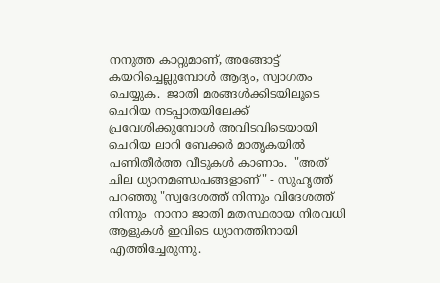നനുത്ത കാറ്റുമാണ്, അങ്ങോട്ട് കയറിച്ചെല്ലുമ്പോൾ ആദ്യം, സ്വാഗതം ചെയ്യുക.  ജാതി മരങ്ങൾക്കിടയിലൂടെ ചെറിയ നടപ്പാതയിലേക്ക് പ്രവേശിക്കുമ്പോൾ അവിടവിടെയായി ചെറിയ ലാറി ബേക്കർ മാതൃകയിൽ പണിതീർത്ത വീടുകൾ കാണാം.  "അത് ചില ധ്യാനമണ്ഡപങ്ങളാണ്" - സുഹൃത്ത് പറഞ്ഞു "സ്വദേശത്ത് നിന്നും വിദേശത്ത് നിന്നും  നാനാ ജാതി മതസ്ഥരായ നിരവധി ആളുകൾ ഇവിടെ ധ്യാനത്തിനായി എത്തിച്ചേരുന്നു.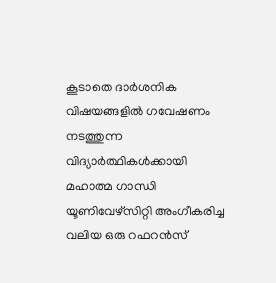കൂടാതെ ദാർശനിക വിഷയങ്ങളിൽ ഗവേഷണം നടത്തുന്ന വിദ്യാർത്ഥികൾക്കായി മഹാത്മ ഗാന്ധി യൂണിവേഴ്സിറ്റി അംഗീകരിച്ച വലിയ ഒരു റഫറൻസ്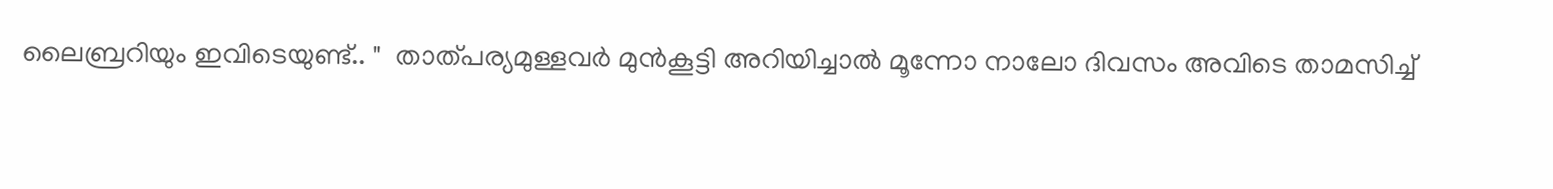ലൈബ്രറിയും ഇവിടെയുണ്ട്.. "  താത്പര്യമുള്ളവർ മുൻകൂട്ടി അറിയിച്ചാൽ മൂന്നോ നാലോ ദിവസം അവിടെ താമസിച്ച്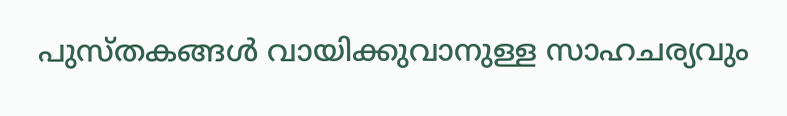പുസ്തകങ്ങൾ വായിക്കുവാനുള്ള സാഹചര്യവും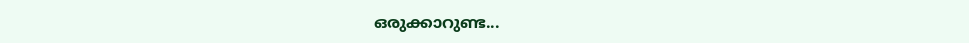ഒരുക്കാറുണ്ട...